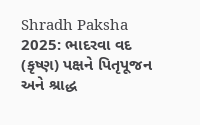Shradh Paksha 2025: ભાદરવા વદ (કૃષ્ણ) પક્ષને પિતૃપૂજન અને શ્રાદ્ધ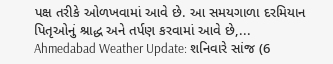પક્ષ તરીકે ઓળખવામાં આવે છે. આ સમયગાળા દરમિયાન પિતૃઓનું શ્રાદ્ધ અને તર્પણ કરવામાં આવે છે,...
Ahmedabad Weather Update: શનિવારે સાંજ (6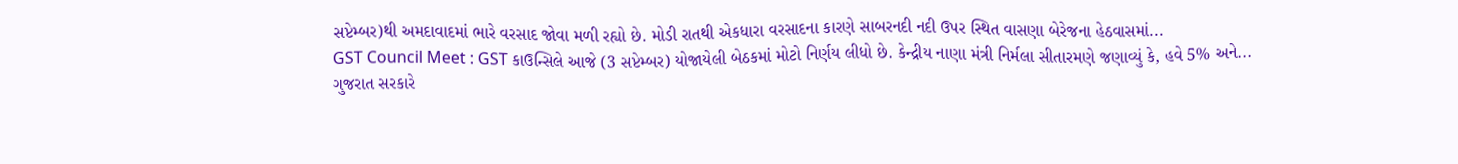સપ્ટેમ્બર)થી અમદાવાદમાં ભારે વરસાદ જોવા મળી રહ્યો છે. મોડી રાતથી એકધારા વરસાદના કારણે સાબરનદી નદી ઉપર સ્થિત વાસણા બેરેજના હેઠવાસમાં...
GST Council Meet : GST કાઉન્સિલે આજે (3 સપ્ટેમ્બર) યોજાયેલી બેઠકમાં મોટો નિર્ણય લીધો છે. કેન્દ્રીય નાણા મંત્રી નિર્મલા સીતારમણે જણાવ્યું કે, હવે 5% અને...
ગુજરાત સરકારે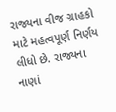રાજ્યના વીજ ગ્રાહકો માટે મહત્વપૂર્ણ નિર્ણય લીધો છે. રાજ્યના નાણાં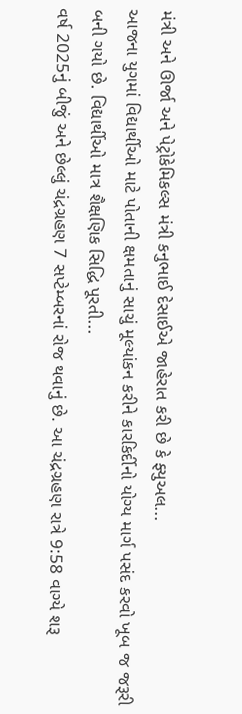મંત્રી અને ઊર્જા અને પેટ્રોકેમિકલ્સ મંત્રી કનુભાઈ દેસાઈએ જાહેરાત કરી છે કે ફ્યુઅલ...
આજના યુગમાં વિદ્યાર્થીઓ માટે પોતાની ક્ષમતાનું સાચું મૂલ્યાંકન કરીને કારકિર્દીનો યોગ્ય માર્ગ પસંદ કરવો ખૂબ જ જરૂરી બની ગયો છે. વિદ્યાર્થીઓ માત્ર શૈક્ષણિક સિદ્ધિ પૂરતી...
વર્ષ 2025નું બીજું અને છેલ્લું ચંદ્રગ્રહણ 7 સપ્ટેમ્બરનાં રોજ થવાનું છે. આ ચંદ્રગ્રહણ રાત્રે 9:58 વાગ્યે શરૂ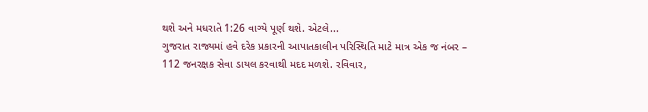થશે અને મધરાતે 1:26 વાગ્યે પૂર્ણ થશે. એટલે...
ગુજરાત રાજ્યમાં હવે દરેક પ્રકારની આપાતકાલીન પરિસ્થિતિ માટે માત્ર એક જ નંબર – 112 જનરક્ષક સેવા ડાયલ કરવાથી મદદ મળશે. રવિવાર,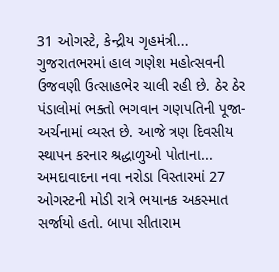31 ઓગસ્ટે, કેન્દ્રીય ગૃહમંત્રી...
ગુજરાતભરમાં હાલ ગણેશ મહોત્સવની ઉજવણી ઉત્સાહભેર ચાલી રહી છે. ઠેર ઠેર પંડાલોમાં ભક્તો ભગવાન ગણપતિની પૂજા-અર્ચનામાં વ્યસ્ત છે. આજે ત્રણ દિવસીય સ્થાપન કરનાર શ્રદ્ધાળુઓ પોતાના...
અમદાવાદના નવા નરોડા વિસ્તારમાં 27 ઓગસ્ટની મોડી રાત્રે ભયાનક અકસ્માત સર્જાયો હતો. બાપા સીતારામ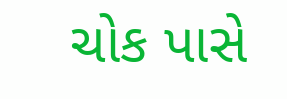ચોક પાસે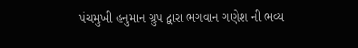પંચમુખી હનુમાન ગ્રુપ દ્વારા ભગવાન ગણેશ ની ભવ્ય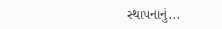સ્થાપનાનું...